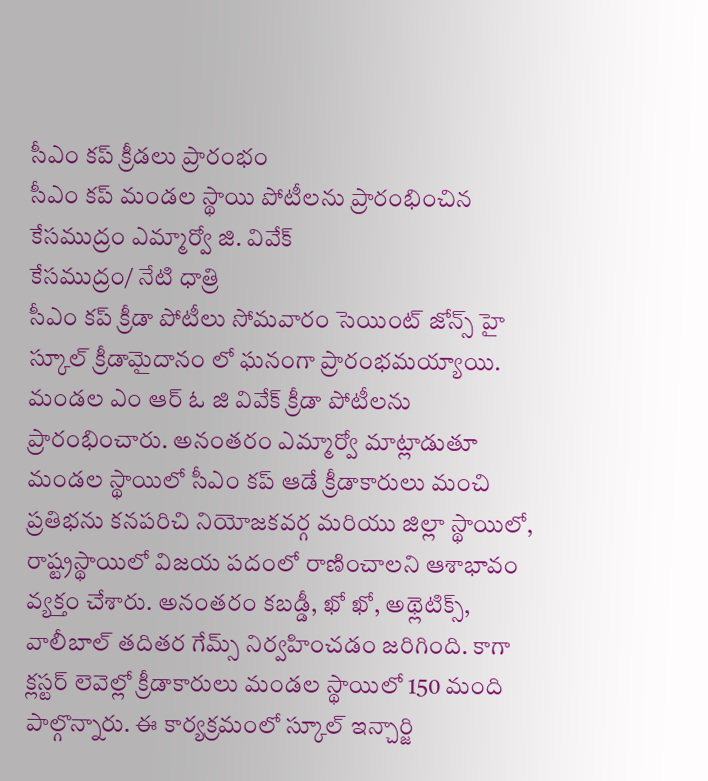సీఎం కప్ క్రీడలు ప్రారంభం
సీఎం కప్ మండల స్థాయి పోటీలను ప్రారంభించిన కేసముద్రం ఎమ్మార్వో జి. వివేక్
కేసముద్రం/ నేటి ధాత్రి
సీఎం కప్ క్రీడా పోటీలు సోమవారం సెయింట్ జోన్స్ హై స్కూల్ క్రీడామైదానం లో ఘనంగా ప్రారంభమయ్యాయి. మండల ఎం ఆర్ ఓ జి వివేక్ క్రీడా పోటీలను ప్రారంభించారు. అనంతరం ఎమ్మార్వో మాట్లాడుతూ మండల స్థాయిలో సీఎం కప్ ఆడే క్రీడాకారులు మంచి ప్రతిభను కనపరిచి నియోజకవర్గ మరియు జిల్లా స్థాయిలో, రాష్ట్రస్థాయిలో విజయ పదంలో రాణించాలని ఆశాభావం వ్యక్తం చేశారు. అనంతరం కబడ్డీ, ఖో ఖో, అథ్లెటిక్స్, వాలీబాల్ తదితర గేమ్స్ నిర్వహించడం జరిగింది. కాగా క్లస్టర్ లెవెల్లో క్రీడాకారులు మండల స్థాయిలో 150 మంది పాల్గొన్నారు. ఈ కార్యక్రమంలో స్కూల్ ఇన్చార్జి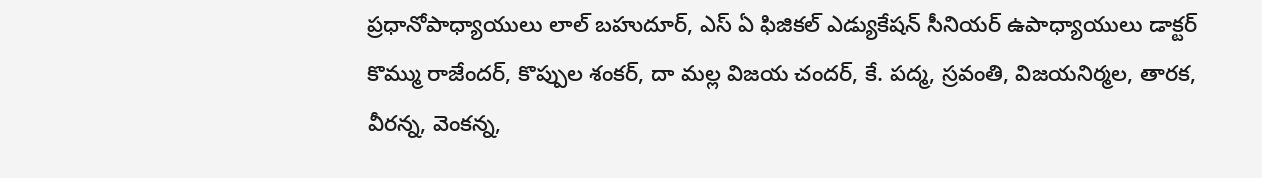ప్రధానోపాధ్యాయులు లాల్ బహుదూర్, ఎస్ ఏ ఫిజికల్ ఎడ్యుకేషన్ సీనియర్ ఉపాధ్యాయులు డాక్టర్ కొమ్ము రాజేందర్, కొప్పుల శంకర్, దా మల్ల విజయ చందర్, కే. పద్మ, స్రవంతి, విజయనిర్మల, తారక, వీరన్న, వెంకన్న,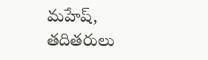మహేష్, తదితరులు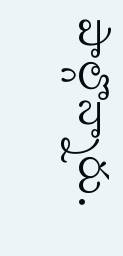పాల్గొన్నారు.